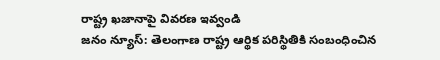రాష్ట్ర ఖజానాపై వివరణ ఇవ్వండి
జనం న్యూస్: తెలంగాణ రాష్ట్ర ఆర్థిక పరిస్థితికి సంబంధించిన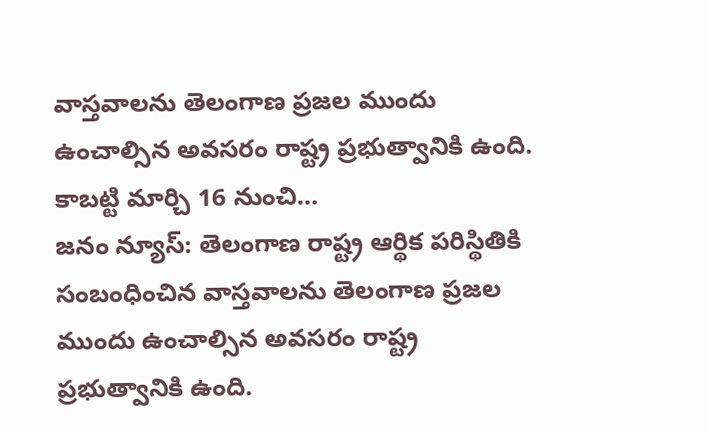వాస్తవాలను తెలంగాణ ప్రజల ముందు ఉంచాల్సిన అవసరం రాష్ట్ర ప్రభుత్వానికి ఉంది. కాబట్టి మార్చి 16 నుంచి…
జనం న్యూస్: తెలంగాణ రాష్ట్ర ఆర్థిక పరిస్థితికి సంబంధించిన వాస్తవాలను తెలంగాణ ప్రజల ముందు ఉంచాల్సిన అవసరం రాష్ట్ర ప్రభుత్వానికి ఉంది.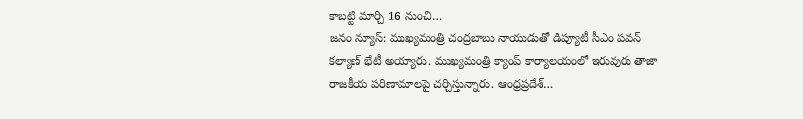కాబట్టి మార్చి 16 నుంచి…
జనం న్యూస్: ముఖ్యమంత్రి చంద్రబాబు నాయుడుతో డిప్యూటీ సీఎం పవన్ కల్యాణ్ భేటీ అయ్యారు. ముఖ్యమంత్రి క్యాంప్ కార్యాలయంలో ఇరువురు తాజా రాజకీయ పరిణామాలపై చర్చిస్తున్నారు. ఆంధ్రప్రదేశ్…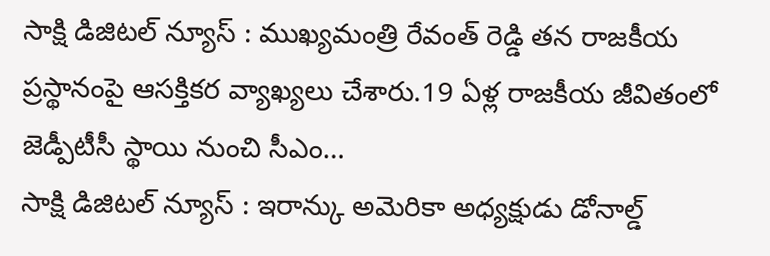సాక్షి డిజిటల్ న్యూస్ : ముఖ్యమంత్రి రేవంత్ రెడ్డి తన రాజకీయ ప్రస్థానంపై ఆసక్తికర వ్యాఖ్యలు చేశారు.19 ఏళ్ల రాజకీయ జీవితంలో జెడ్పీటీసీ స్థాయి నుంచి సీఎం…
సాక్షి డిజిటల్ న్యూస్ : ఇరాన్కు అమెరికా అధ్యక్షుడు డోనాల్డ్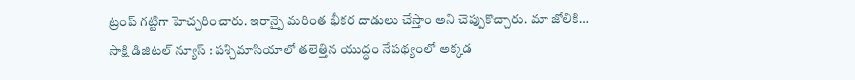ట్రంప్ గట్టిగా హెచ్చరించారు. ఇరాన్పై మరింత భీకర దాడులు చేస్తాం అని చెప్పుకొచ్చారు. మా జోలికి…
సాక్షి డిజిటల్ న్యూస్ : పశ్చిమాసియాలో తలెత్తిన యుద్ధం నేపథ్యంలో అక్కడ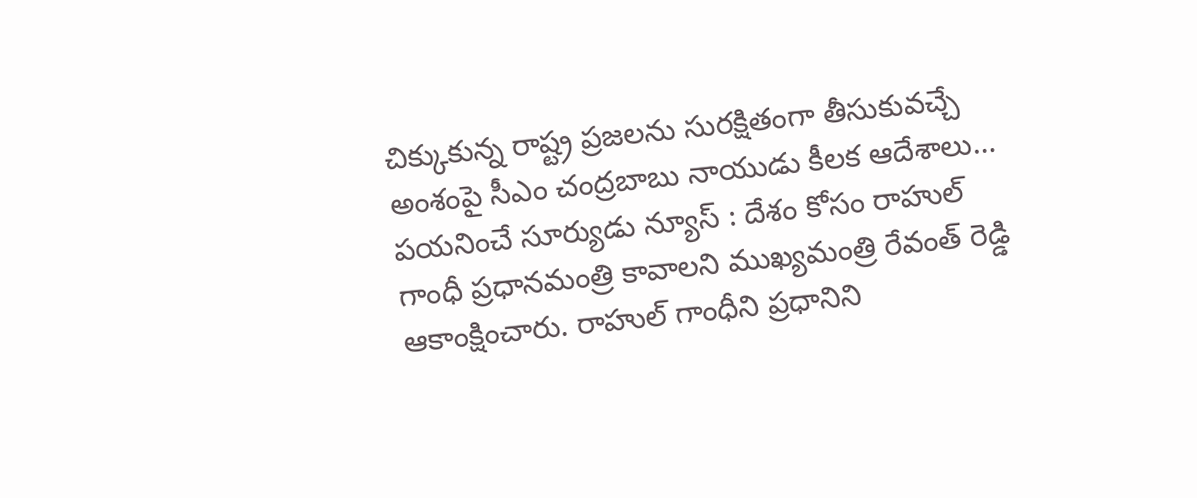చిక్కుకున్న రాష్ట్ర ప్రజలను సురక్షితంగా తీసుకువచ్చే అంశంపై సీఎం చంద్రబాబు నాయుడు కీలక ఆదేశాలు…
పయనించే సూర్యుడు న్యూస్ : దేశం కోసం రాహుల్ గాంధీ ప్రధానమంత్రి కావాలని ముఖ్యమంత్రి రేవంత్ రెడ్డి ఆకాంక్షించారు. రాహుల్ గాంధీని ప్రధానిని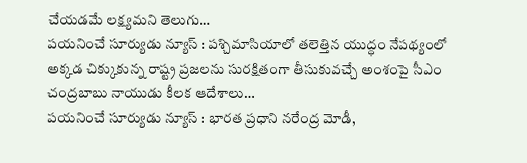చేయడమే లక్ష్యమని తెలుగు…
పయనించే సూర్యుడు న్యూస్ : పశ్చిమాసియాలో తలెత్తిన యుద్ధం నేపథ్యంలో అక్కడ చిక్కుకున్న రాష్ట్ర ప్రజలను సురక్షితంగా తీసుకువచ్చే అంశంపై సీఎం చంద్రబాబు నాయుడు కీలక ఆదేశాలు…
పయనించే సూర్యుడు న్యూస్ : భారత ప్రధాని నరేంద్ర మోడీ,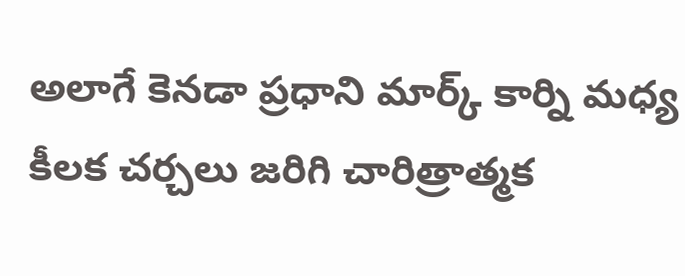అలాగే కెనడా ప్రధాని మార్క్ కార్ని మధ్య కీలక చర్చలు జరిగి చారిత్రాత్మక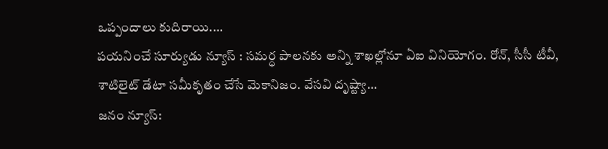ఒప్పందాలు కుదిరాయి.…
పయనించే సూర్యుడు న్యూస్ : సమర్ధ పాలనకు అన్ని శాఖల్లోనూ ఏఐ వినియోగం. రోన్, సీసీ టీవీ, శాటిలైట్ డేటా సమీకృతం చేసే మెకానిజం. వేసవి దృష్ట్యా…
జనం న్యూస్: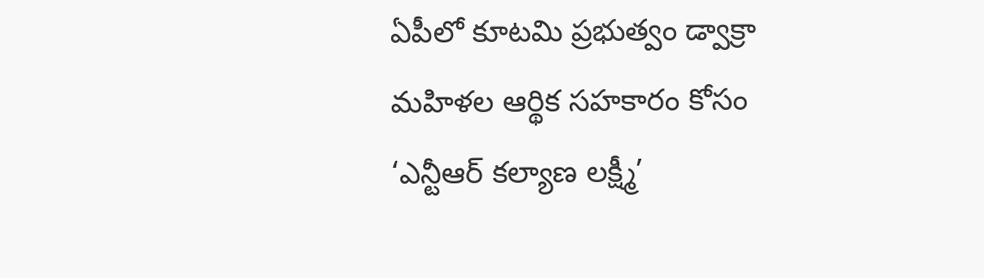ఏపీలో కూటమి ప్రభుత్వం డ్వాక్రా మహిళల ఆర్థిక సహకారం కోసం ‘ఎన్టీఆర్ కల్యాణ లక్ష్మీ’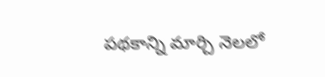పథకాన్ని మార్చి నెలలో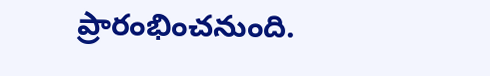ప్రారంభించనుంది.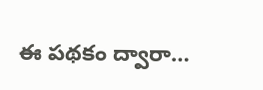ఈ పథకం ద్వారా…